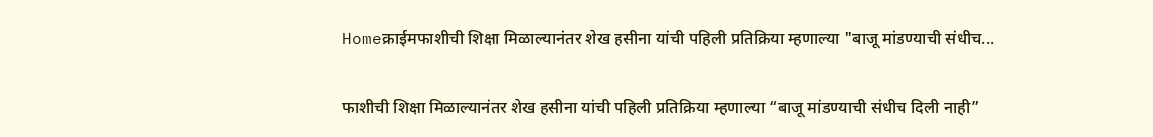Homeक्राईमफाशीची शिक्षा मिळाल्यानंतर शेख हसीना यांची पहिली प्रतिक्रिया म्हणाल्या "बाजू मांडण्याची संधीच...

फाशीची शिक्षा मिळाल्यानंतर शेख हसीना यांची पहिली प्रतिक्रिया म्हणाल्या “बाजू मांडण्याची संधीच दिली नाही”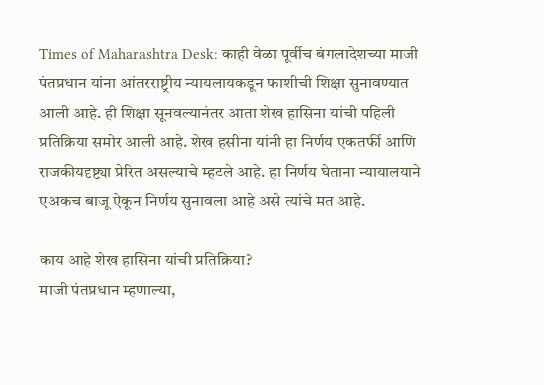Times of Maharashtra Desk: काही वेळा पूर्वीच बंगलादेशच्या माजी पंतप्रधान यांना आंतरराष्ट्रीय न्यायलायकडून फाशीची शिक्षा सुनावण्यात आली आहे. ही शिक्षा सूनवल्यानंतर आता शेख हासिना यांची पहिली प्रतिक्रिया समोर आली आहे. शेख हसीना यांनी हा निर्णय एकतर्फी आणि राजकीयदृष्ट्या प्रेरित असल्याचे म्हटले आहे. हा निर्णय घेताना न्यायालयाने एअकच बाजू ऐकून निर्णय सुनावला आहे असे त्यांचे मत आहे.

काय आहे शेख हासिना यांची प्रतिक्रिया?
माजी पंतप्रधान म्हणाल्या,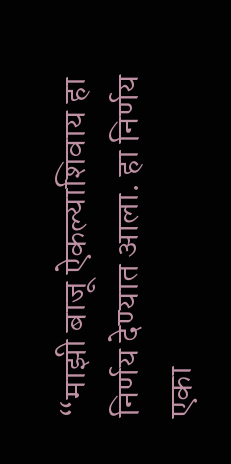“माझी बाजू ऐकल्याशिवाय हा निर्णय देण्यात आला. हा निर्णय एका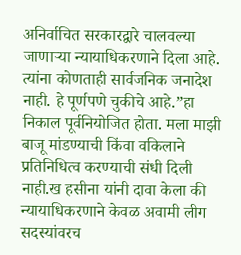अनिर्वाचित सरकारद्वारे चालवल्या जाणाऱ्या न्यायाधिकरणाने दिला आहे. त्यांना कोणताही सार्वजनिक जनादेश नाही. हे पूर्णपणे चुकीचे आहे.”हा निकाल पूर्वनियोजित होता. मला माझी बाजू मांडण्याची किंवा वकिलाने प्रतिनिधित्व करण्याची संधी दिली नाही.ख हसीना यांनी दावा केला की न्यायाधिकरणाने केवळ अवामी लीग सदस्यांवरच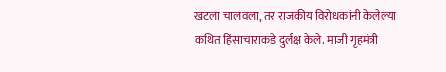खटला चालवला, तर राजकीय विरोधकांनी केलेल्या कथित हिंसाचाराकडे दुर्लक्ष केले. माजी गृहमंत्री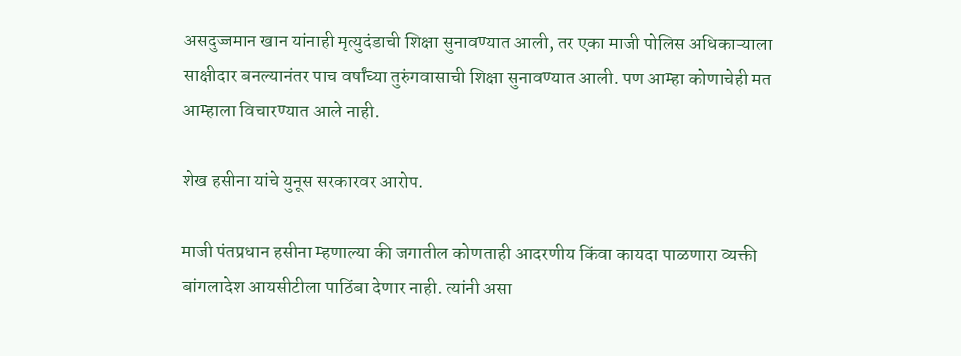असदुज्जमान खान यांनाही मृत्युदंडाची शिक्षा सुनावण्यात आली, तर एका माजी पोलिस अधिकाऱ्याला साक्षीदार बनल्यानंतर पाच वर्षांच्या तुरुंगवासाची शिक्षा सुनावण्यात आली. पण आम्हा कोणाचेही मत आम्हाला विचारण्यात आले नाही.

शेख हसीना यांचे युनूस सरकारवर आरोप.

माजी पंतप्रधान हसीना म्हणाल्या की जगातील कोणताही आदरणीय किंवा कायदा पाळणारा व्यक्ती बांगलादेश आयसीटीला पाठिंबा देणार नाही. त्यांनी असा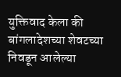युक्तिवाद केला की बांगलादेशच्या शेवटच्या निवडून आलेल्या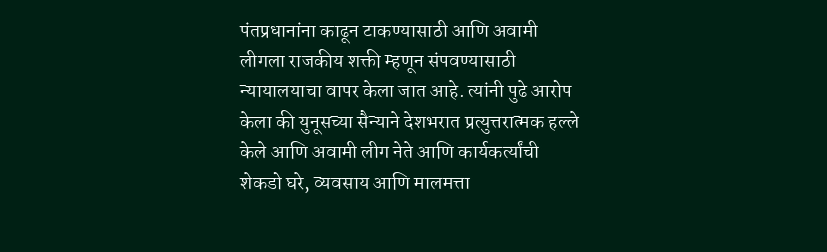पंतप्रधानांना काढून टाकण्यासाठी आणि अवामी लीगला राजकीय शक्ती म्हणून संपवण्यासाठी न्यायालयाचा वापर केला जात आहे. त्यांनी पुढे आरोप केला की युनूसच्या सैन्याने देशभरात प्रत्युत्तरात्मक हल्ले केले आणि अवामी लीग नेते आणि कार्यकर्त्यांची शेकडो घरे, व्यवसाय आणि मालमत्ता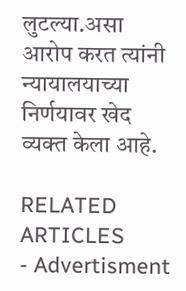लुटल्या.असा आरोप करत त्यांनी न्यायालयाच्या निर्णयावर खेद व्यक्त केला आहे.

RELATED ARTICLES
- Advertisment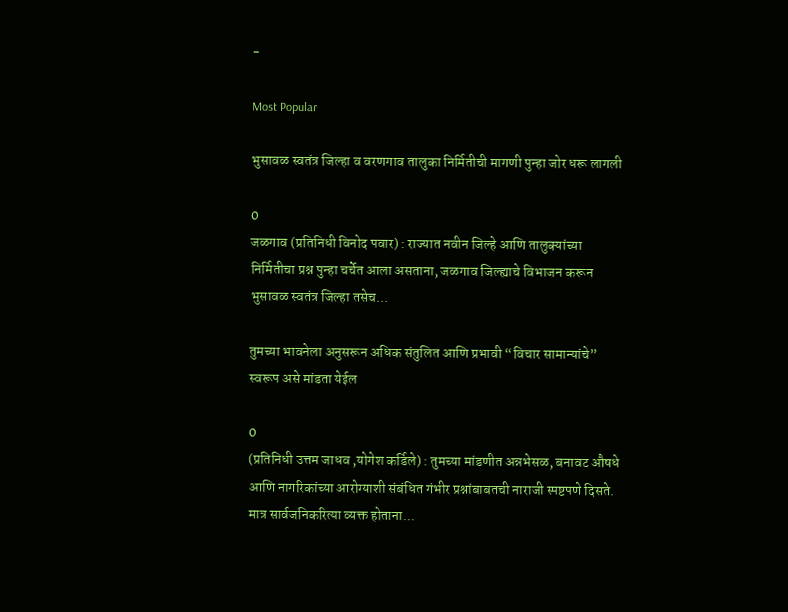-

Most Popular

भुसावळ स्वतंत्र जिल्हा व वरणगाव तालुका निर्मितीची मागणी पुन्हा जोर धरू लागली

0
जळगाव (प्रतिनिधी विनोद पवार) : राज्यात नवीन जिल्हे आणि तालुक्यांच्या निर्मितीचा प्रश्न पुन्हा चर्चेत आला असताना, जळगाव जिल्ह्याचे विभाजन करून भुसावळ स्वतंत्र जिल्हा तसेच...

तुमच्या भावनेला अनुसरून अधिक संतुलित आणि प्रभावी “विचार सामान्यांचे” स्वरूप असे मांडता येईल

0
(प्रतिनिधी उत्तम जाधव ,योगेश कर्डिले) : तुमच्या मांडणीत अन्नभेसळ, बनावट औषधे आणि नागरिकांच्या आरोग्याशी संबंधित गंभीर प्रश्नांबाबतची नाराजी स्पष्टपणे दिसते. मात्र सार्वजनिकरित्या व्यक्त होताना...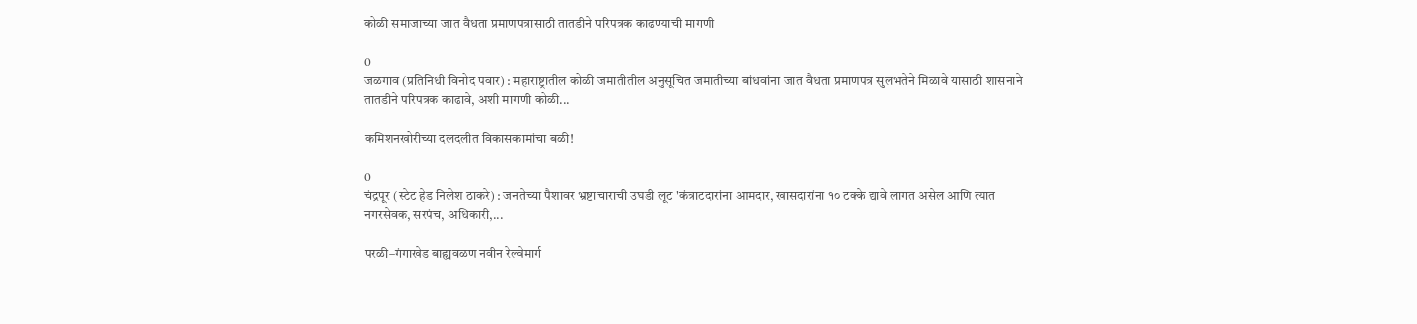कोळी समाजाच्या जात वैधता प्रमाणपत्रासाठी तातडीने परिपत्रक काढण्याची मागणी

0
जळगाव (प्रतिनिधी विनोद पवार) : महाराष्ट्रातील कोळी जमातीतील अनुसूचित जमातीच्या बांधवांना जात वैधता प्रमाणपत्र सुलभतेने मिळावे यासाठी शासनाने तातडीने परिपत्रक काढावे, अशी मागणी कोळी...

कमिशनखोरीच्या दलदलीत विकासकामांचा बळी!

0
चंद्रपूर (स्टेट हेड निलेश ठाकरे) : जनतेच्या पैशावर भ्रष्टाचाराची उघडी लूट 'कंत्राटदारांना आमदार, खासदारांना १० टक्के द्यावे लागत असेल आणि त्यात नगरसेवक, सरपंच, अधिकारी,...

परळी–गंगाखेड बाह्यवळण नवीन रेल्वेमार्ग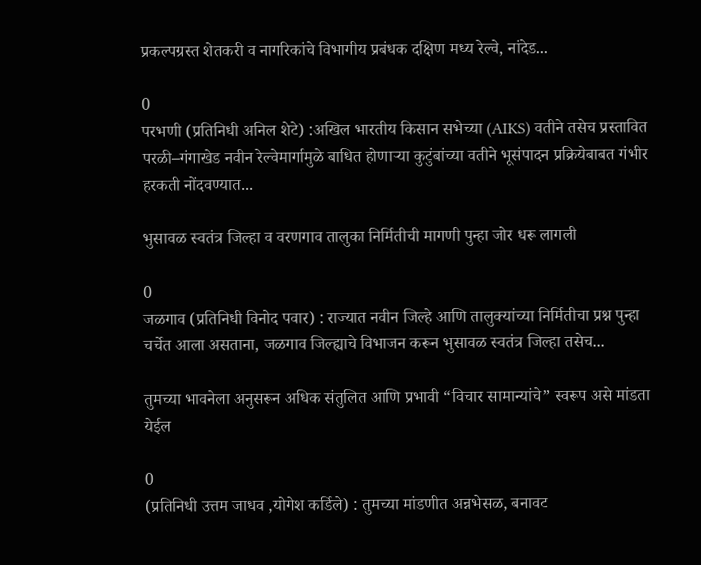प्रकल्पग्रस्त शेतकरी व नागरिकांचे विभागीय प्रबंधक दक्षिण मध्य रेल्वे, नांदेड...

0
परभणी (प्रतिनिधी अनिल शेटे) :अखिल भारतीय किसान सभेच्या (AIKS) वतीने तसेच प्रस्तावित परळी–गंगाखेड नवीन रेल्वेमार्गामुळे बाधित होणाऱ्या कुटुंबांच्या वतीने भूसंपादन प्रक्रियेबाबत गंभीर हरकती नोंदवण्यात...

भुसावळ स्वतंत्र जिल्हा व वरणगाव तालुका निर्मितीची मागणी पुन्हा जोर धरू लागली

0
जळगाव (प्रतिनिधी विनोद पवार) : राज्यात नवीन जिल्हे आणि तालुक्यांच्या निर्मितीचा प्रश्न पुन्हा चर्चेत आला असताना, जळगाव जिल्ह्याचे विभाजन करून भुसावळ स्वतंत्र जिल्हा तसेच...

तुमच्या भावनेला अनुसरून अधिक संतुलित आणि प्रभावी “विचार सामान्यांचे” स्वरूप असे मांडता येईल

0
(प्रतिनिधी उत्तम जाधव ,योगेश कर्डिले) : तुमच्या मांडणीत अन्नभेसळ, बनावट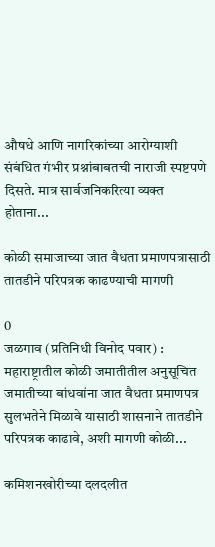औषधे आणि नागरिकांच्या आरोग्याशी संबंधित गंभीर प्रश्नांबाबतची नाराजी स्पष्टपणे दिसते. मात्र सार्वजनिकरित्या व्यक्त होताना...

कोळी समाजाच्या जात वैधता प्रमाणपत्रासाठी तातडीने परिपत्रक काढण्याची मागणी

0
जळगाव (प्रतिनिधी विनोद पवार) : महाराष्ट्रातील कोळी जमातीतील अनुसूचित जमातीच्या बांधवांना जात वैधता प्रमाणपत्र सुलभतेने मिळावे यासाठी शासनाने तातडीने परिपत्रक काढावे, अशी मागणी कोळी...

कमिशनखोरीच्या दलदलीत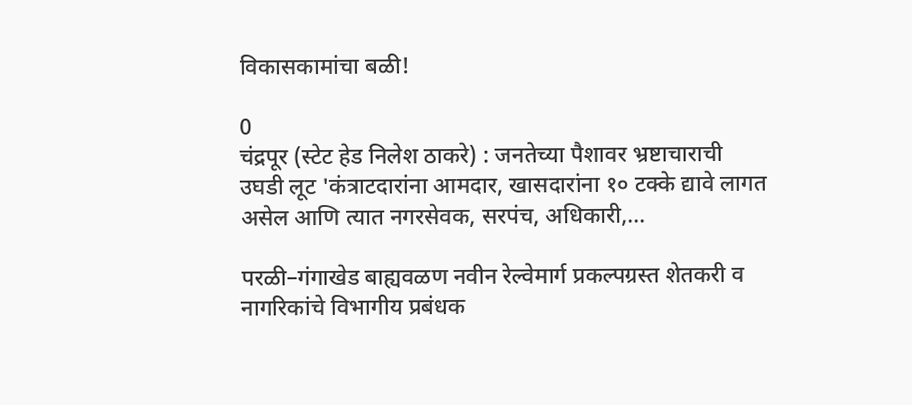विकासकामांचा बळी!

0
चंद्रपूर (स्टेट हेड निलेश ठाकरे) : जनतेच्या पैशावर भ्रष्टाचाराची उघडी लूट 'कंत्राटदारांना आमदार, खासदारांना १० टक्के द्यावे लागत असेल आणि त्यात नगरसेवक, सरपंच, अधिकारी,...

परळी–गंगाखेड बाह्यवळण नवीन रेल्वेमार्ग प्रकल्पग्रस्त शेतकरी व नागरिकांचे विभागीय प्रबंधक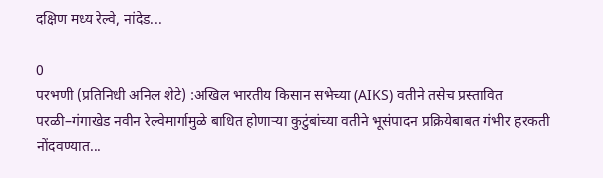दक्षिण मध्य रेल्वे, नांदेड...

0
परभणी (प्रतिनिधी अनिल शेटे) :अखिल भारतीय किसान सभेच्या (AIKS) वतीने तसेच प्रस्तावित परळी–गंगाखेड नवीन रेल्वेमार्गामुळे बाधित होणाऱ्या कुटुंबांच्या वतीने भूसंपादन प्रक्रियेबाबत गंभीर हरकती नोंदवण्यात...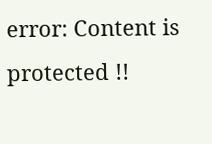error: Content is protected !!